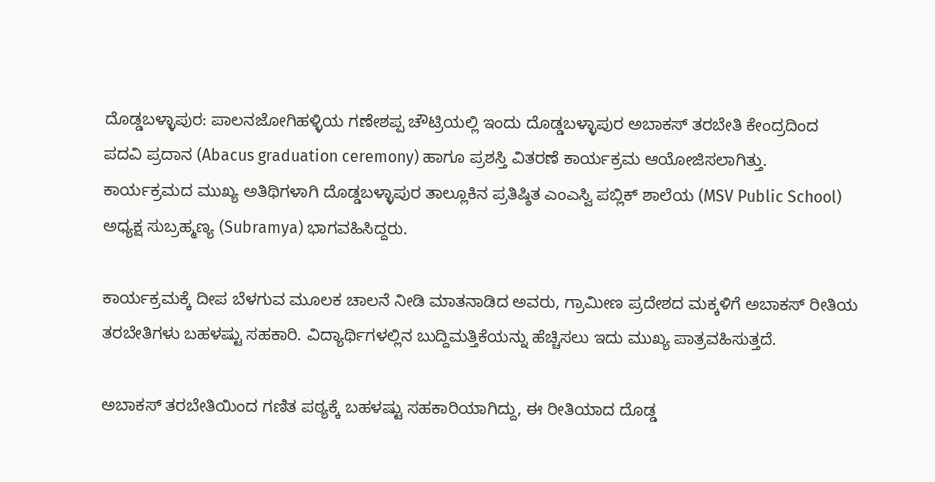ದೊಡ್ಡಬಳ್ಳಾಪುರ: ಪಾಲನಜೋಗಿಹಳ್ಳಿಯ ಗಣೇಶಪ್ಪ ಚೌಟ್ರಿಯಲ್ಲಿ ಇಂದು ದೊಡ್ಡಬಳ್ಳಾಪುರ ಅಬಾಕಸ್ ತರಬೇತಿ ಕೇಂದ್ರದಿಂದ ಪದವಿ ಪ್ರದಾನ (Abacus graduation ceremony) ಹಾಗೂ ಪ್ರಶಸ್ತಿ ವಿತರಣೆ ಕಾರ್ಯಕ್ರಮ ಆಯೋಜಿಸಲಾಗಿತ್ತು.
ಕಾರ್ಯಕ್ರಮದ ಮುಖ್ಯ ಅತಿಥಿಗಳಾಗಿ ದೊಡ್ಡಬಳ್ಳಾಪುರ ತಾಲ್ಲೂಕಿನ ಪ್ರತಿಷ್ಠಿತ ಎಂಎಸ್ವಿ ಪಬ್ಲಿಕ್ ಶಾಲೆಯ (MSV Public School) ಅಧ್ಯಕ್ಷ ಸುಬ್ರಹ್ಮಣ್ಯ (Subramya) ಭಾಗವಹಿಸಿದ್ದರು.

ಕಾರ್ಯಕ್ರಮಕ್ಕೆ ದೀಪ ಬೆಳಗುವ ಮೂಲಕ ಚಾಲನೆ ನೀಡಿ ಮಾತನಾಡಿದ ಅವರು, ಗ್ರಾಮೀಣ ಪ್ರದೇಶದ ಮಕ್ಕಳಿಗೆ ಅಬಾಕಸ್ ರೀತಿಯ ತರಬೇತಿಗಳು ಬಹಳಷ್ಟು ಸಹಕಾರಿ. ವಿದ್ಯಾರ್ಥಿಗಳಲ್ಲಿನ ಬುದ್ದಿಮತ್ತಿಕೆಯನ್ನು ಹೆಚ್ಚಿಸಲು ಇದು ಮುಖ್ಯ ಪಾತ್ರವಹಿಸುತ್ತದೆ.

ಅಬಾಕಸ್ ತರಬೇತಿಯಿಂದ ಗಣಿತ ಪಠ್ಯಕ್ಕೆ ಬಹಳಷ್ಟು ಸಹಕಾರಿಯಾಗಿದ್ದು, ಈ ರೀತಿಯಾದ ದೊಡ್ಡ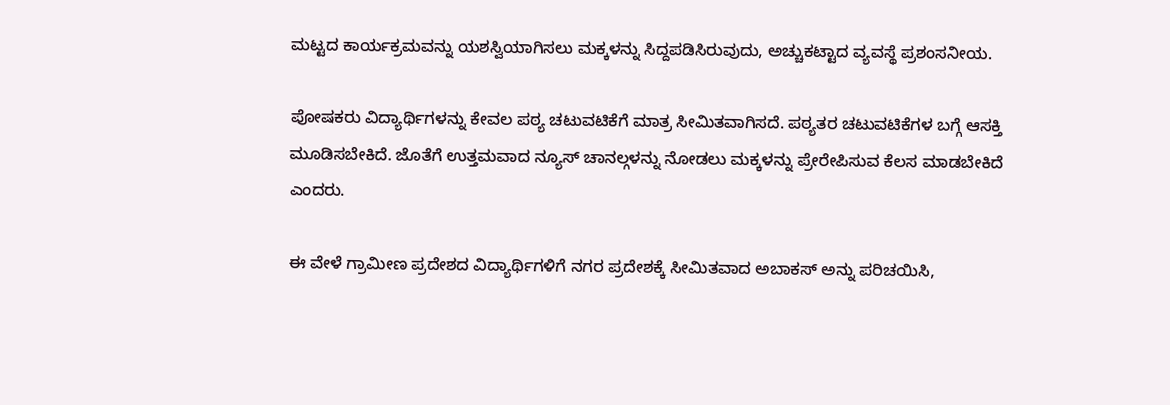ಮಟ್ಟದ ಕಾರ್ಯಕ್ರಮವನ್ನು ಯಶಸ್ವಿಯಾಗಿಸಲು ಮಕ್ಕಳನ್ನು ಸಿದ್ದಪಡಿಸಿರುವುದು, ಅಚ್ಚುಕಟ್ಟಾದ ವ್ಯವಸ್ಥೆ ಪ್ರಶಂಸನೀಯ.

ಪೋಷಕರು ವಿದ್ಯಾರ್ಥಿಗಳನ್ನು ಕೇವಲ ಪಠ್ಯ ಚಟುವಟಿಕೆಗೆ ಮಾತ್ರ ಸೀಮಿತವಾಗಿಸದೆ. ಪಠ್ಯತರ ಚಟುವಟಿಕೆಗಳ ಬಗ್ಗೆ ಆಸಕ್ತಿ ಮೂಡಿಸಬೇಕಿದೆ. ಜೊತೆಗೆ ಉತ್ತಮವಾದ ನ್ಯೂಸ್ ಚಾನಲ್ಗಳನ್ನು ನೋಡಲು ಮಕ್ಕಳನ್ನು ಪ್ರೇರೇಪಿಸುವ ಕೆಲಸ ಮಾಡಬೇಕಿದೆ ಎಂದರು.

ಈ ವೇಳೆ ಗ್ರಾಮೀಣ ಪ್ರದೇಶದ ವಿದ್ಯಾರ್ಥಿಗಳಿಗೆ ನಗರ ಪ್ರದೇಶಕ್ಕೆ ಸೀಮಿತವಾದ ಅಬಾಕಸ್ ಅನ್ನು ಪರಿಚಯಿಸಿ,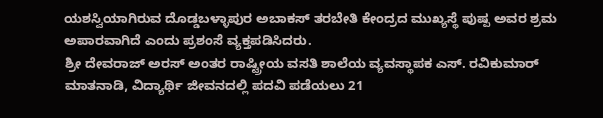ಯಶಸ್ವಿಯಾಗಿರುವ ದೊಡ್ಡಬಳ್ಳಾಪುರ ಅಬಾಕಸ್ ತರಬೇತಿ ಕೇಂದ್ರದ ಮುಖ್ಯಸ್ಥೆ ಪುಷ್ಪ ಅವರ ಶ್ರಮ ಅಪಾರವಾಗಿದೆ ಎಂದು ಪ್ರಶಂಸೆ ವ್ಯಕ್ತಪಡಿಸಿದರು.
ಶ್ರೀ ದೇವರಾಜ್ ಅರಸ್ ಅಂತರ ರಾಷ್ಟ್ರೀಯ ವಸತಿ ಶಾಲೆಯ ವ್ಯವಸ್ಥಾಪಕ ಎಸ್. ರವಿಕುಮಾರ್ ಮಾತನಾಡಿ, ವಿದ್ಯಾರ್ಥಿ ಜೀವನದಲ್ಲಿ ಪದವಿ ಪಡೆಯಲು 21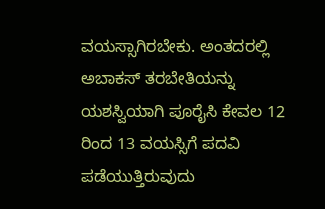ವಯಸ್ಸಾಗಿರಬೇಕು. ಅಂತದರಲ್ಲಿ ಅಬಾಕಸ್ ತರಬೇತಿಯನ್ನು ಯಶಸ್ವಿಯಾಗಿ ಪೂರೈಸಿ ಕೇವಲ 12 ರಿಂದ 13 ವಯಸ್ಸಿಗೆ ಪದವಿ ಪಡೆಯುತ್ತಿರುವುದು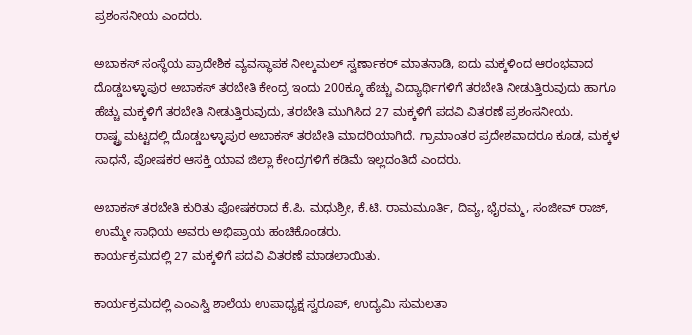ಪ್ರಶಂಸನೀಯ ಎಂದರು.

ಅಬಾಕಸ್ ಸಂಸ್ಥೆಯ ಪ್ರಾದೇಶಿಕ ವ್ಯವಸ್ಥಾಪಕ ನೀಲ್ಕಮಲ್ ಸ್ವರ್ಣಾಕರ್ ಮಾತನಾಡಿ, ಐದು ಮಕ್ಕಳಿಂದ ಆರಂಭವಾದ ದೊಡ್ಡಬಳ್ಳಾಪುರ ಅಬಾಕಸ್ ತರಬೇತಿ ಕೇಂದ್ರ ಇಂದು 200ಕ್ಕೂ ಹೆಚ್ಚು ವಿದ್ಯಾರ್ಥಿಗಳಿಗೆ ತರಬೇತಿ ನೀಡುತ್ತಿರುವುದು ಹಾಗೂ ಹೆಚ್ಚು ಮಕ್ಕಳಿಗೆ ತರಬೇತಿ ನೀಡುತ್ತಿರುವುದು, ತರಬೇತಿ ಮುಗಿಸಿದ 27 ಮಕ್ಕಳಿಗೆ ಪದವಿ ವಿತರಣೆ ಪ್ರಶಂಸನೀಯ.
ರಾಷ್ಟ್ರ ಮಟ್ಟದಲ್ಲಿ ದೊಡ್ಡಬಳ್ಳಾಪುರ ಅಬಾಕಸ್ ತರಬೇತಿ ಮಾದರಿಯಾಗಿದೆ. ಗ್ರಾಮಾಂತರ ಪ್ರದೇಶವಾದರೂ ಕೂಡ, ಮಕ್ಕಳ ಸಾಧನೆ, ಪೋಷಕರ ಆಸಕ್ತಿ ಯಾವ ಜಿಲ್ಲಾ ಕೇಂದ್ರಗಳಿಗೆ ಕಡಿಮೆ ಇಲ್ಲದಂತಿದೆ ಎಂದರು.

ಅಬಾಕಸ್ ತರಬೇತಿ ಕುರಿತು ಪೋಷಕರಾದ ಕೆ.ಪಿ. ಮಧುಶ್ರೀ, ಕೆ.ಟಿ. ರಾಮಮೂರ್ತಿ, ದಿವ್ಯ, ಭೈರಮ್ಮ, ಸಂಜೀವ್ ರಾಜ್, ಉಮ್ಮೇ ಸಾಧಿಯ ಅವರು ಅಭಿಪ್ರಾಯ ಹಂಚಿಕೊಂಡರು.
ಕಾರ್ಯಕ್ರಮದಲ್ಲಿ 27 ಮಕ್ಕಳಿಗೆ ಪದವಿ ವಿತರಣೆ ಮಾಡಲಾಯಿತು.

ಕಾರ್ಯಕ್ರಮದಲ್ಲಿ ಎಂಎಸ್ವಿ ಶಾಲೆಯ ಉಪಾಧ್ಯಕ್ಷ ಸ್ವರೂಪ್, ಉದ್ಯಮಿ ಸುಮಲತಾ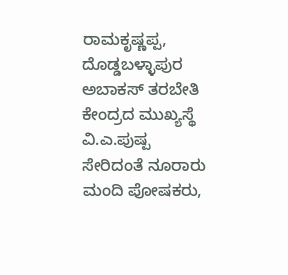ರಾಮಕೃಷ್ಣಪ್ಪ, ದೊಡ್ಡಬಳ್ಳಾಪುರ ಅಬಾಕಸ್ ತರಬೇತಿ ಕೇಂದ್ರದ ಮುಖ್ಯಸ್ಥೆ ವಿ.ಎ.ಪುಷ್ಪ ಸೇರಿದಂತೆ ನೂರಾರು ಮಂದಿ ಪೋಷಕರು,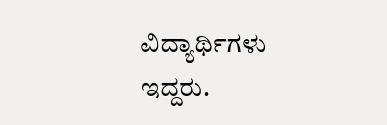ವಿದ್ಯಾರ್ಥಿಗಳು ಇದ್ದರು.